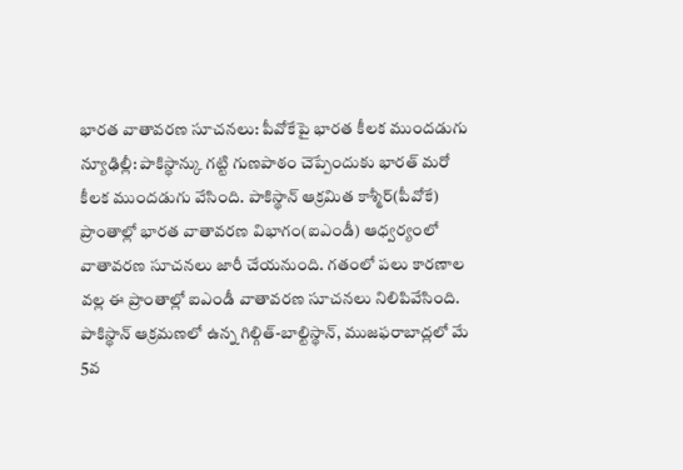భారత వాతావరణ సూచనలు: పీవోకేపై భారత కీలక ముందడుగు
న్యూఢిల్లీ: పాకిస్థాన్కు గట్టి గుణపాఠం చెప్పేందుకు భారత్ మరో కీలక ముందడుగు వేసింది. పాకిస్థాన్ ఆక్రమిత కాశ్మీర్(పీవోకే) ప్రాంతాల్లో భారత వాతావరణ విభాగం(ఐఎండీ) ఆధ్వర్యంలో వాతావరణ సూచనలు జారీ చేయనుంది. గతంలో పలు కారణాల వల్ల ఈ ప్రాంతాల్లో ఐఎండీ వాతావరణ సూచనలు నిలిపివేసింది.
పాకిస్థాన్ ఆక్రమణలో ఉన్న గిల్గిత్-బాల్టిస్థాన్, ముజఫరాబాద్లలో మే 5వ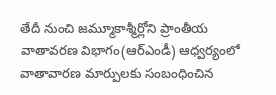తేదీ నుంచి జమ్మూకాశ్మీర్లోని ప్రాంతీయ వాతావరణ విభాగం(ఆర్ఎండీ) ఆధ్వర్యంలో వాతావారణ మార్పులకు సంబంధించిన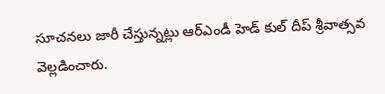సూచనలు జారీ చేస్తున్నట్లు ఆర్ఎండీ హెడ్ కుల్ దీప్ శ్రీవాత్సవ వెల్లడించారు.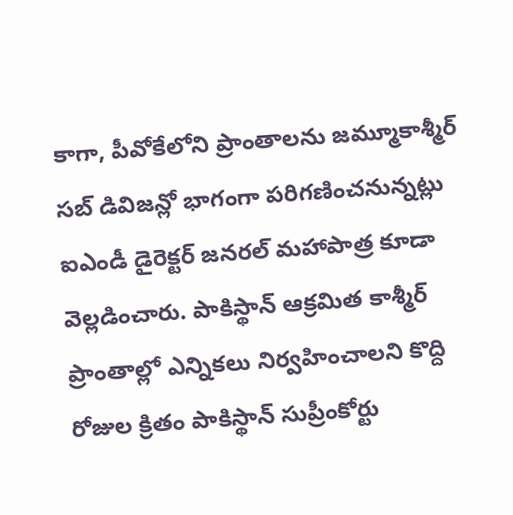కాగా, పీవోకేలోని ప్రాంతాలను జమ్మూకాశ్మీర్ సబ్ డివిజన్లో భాగంగా పరిగణించనున్నట్లు ఐఎండీ డైరెక్టర్ జనరల్ మహాపాత్ర కూడా వెల్లడించారు. పాకిస్థాన్ ఆక్రమిత కాశ్మీర్ ప్రాంతాల్లో ఎన్నికలు నిర్వహించాలని కొద్ది రోజుల క్రితం పాకిస్థాన్ సుప్రీంకోర్టు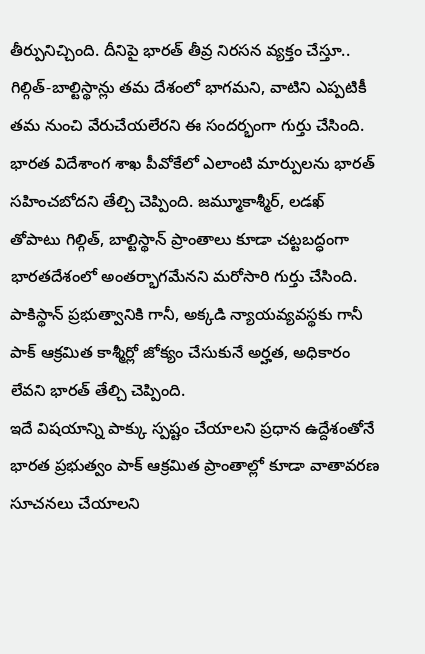తీర్పునిచ్చింది. దీనిపై భారత్ తీవ్ర నిరసన వ్యక్తం చేస్తూ.. గిల్గిత్-బాల్టిస్థాన్లు తమ దేశంలో భాగమని, వాటిని ఎప్పటికీ తమ నుంచి వేరుచేయలేరని ఈ సందర్భంగా గుర్తు చేసింది.
భారత విదేశాంగ శాఖ పీవోకేలో ఎలాంటి మార్పులను భారత్ సహించబోదని తేల్చి చెప్పింది. జమ్మూకాశ్మీర్, లడఖ్ తోపాటు గిల్గిత్, బాల్టిస్థాన్ ప్రాంతాలు కూడా చట్టబద్ధంగా భారతదేశంలో అంతర్భాగమేనని మరోసారి గుర్తు చేసింది. పాకిస్థాన్ ప్రభుత్వానికి గానీ, అక్కడి న్యాయవ్యవస్థకు గానీ పాక్ ఆక్రమిత కాశ్మీర్లో జోక్యం చేసుకునే అర్హత, అధికారం లేవని భారత్ తేల్చి చెప్పింది.
ఇదే విషయాన్ని పాక్కు స్పష్టం చేయాలని ప్రధాన ఉద్దేశంతోనే భారత ప్రభుత్వం పాక్ ఆక్రమిత ప్రాంతాల్లో కూడా వాతావరణ సూచనలు చేయాలని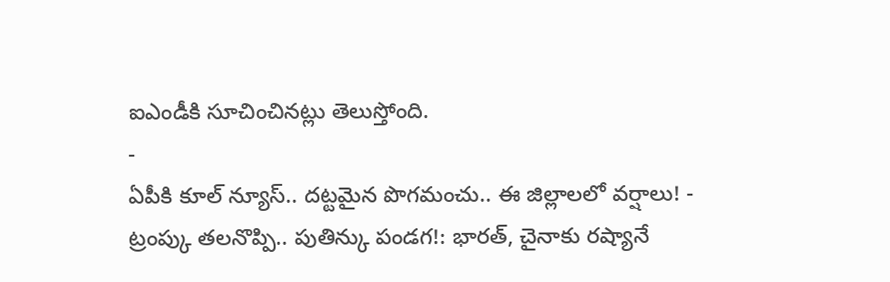ఐఎండీకి సూచించినట్లు తెలుస్తోంది.
-
ఏపీకి కూల్ న్యూస్.. దట్టమైన పొగమంచు.. ఈ జిల్లాలలో వర్షాలు! -
ట్రంప్కు తలనొప్పి.. పుతిన్కు పండగ!: భారత్, చైనాకు రష్యానే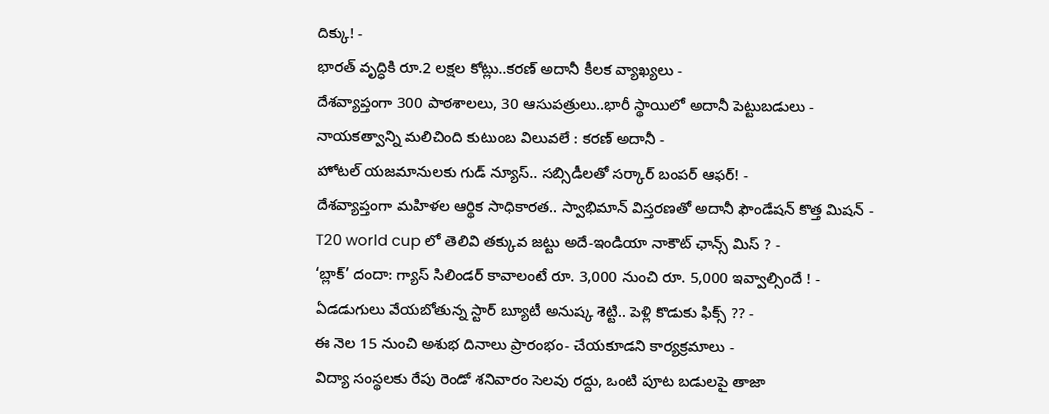దిక్కు! -
భారత్ వృద్ధికి రూ.2 లక్షల కోట్లు..కరణ్ అదానీ కీలక వ్యాఖ్యలు -
దేశవ్యాప్తంగా 300 పాఠశాలలు, 30 ఆసుపత్రులు..భారీ స్థాయిలో అదానీ పెట్టుబడులు -
నాయకత్వాన్ని మలిచింది కుటుంబ విలువలే : కరణ్ అదానీ -
హోటల్ యజమానులకు గుడ్ న్యూస్.. సబ్సిడీలతో సర్కార్ బంపర్ ఆఫర్! -
దేశవ్యాప్తంగా మహిళల ఆర్థిక సాధికారత.. స్వాభిమాన్ విస్తరణతో అదానీ ఫౌండేషన్ కొత్త మిషన్ -
T20 world cup లో తెలివి తక్కువ జట్టు అదే-ఇండియా నాకౌట్ ఛాన్స్ మిస్ ? -
‘బ్లాక్’ దందా: గ్యాస్ సిలిండర్ కావాలంటే రూ. 3,000 నుంచి రూ. 5,000 ఇవ్వాల్సిందే ! -
ఏడడుగులు వేయబోతున్న స్టార్ బ్యూటీ అనుష్క శెట్టి.. పెళ్లి కొడుకు ఫిక్స్ ?? -
ఈ నెల 15 నుంచి అశుభ దినాలు ప్రారంభం- చేయకూడని కార్యక్రమాలు -
విద్యా సంస్థలకు రేపు రెండో శనివారం సెలవు రద్దు, ఒంటి పూట బడులపై తాజా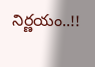నిర్ణయం..!!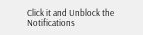Click it and Unblock the Notifications